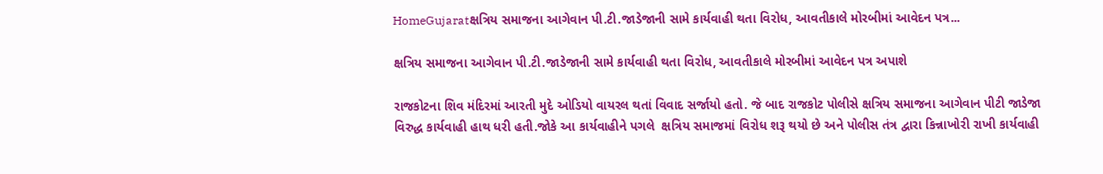HomeGujaratક્ષત્રિય સમાજના આગેવાન પી.ટી.જાડેજાની સામે કાર્યવાહી થતા વિરોધ, આવતીકાલે મોરબીમાં આવેદન પત્ર...

ક્ષત્રિય સમાજના આગેવાન પી.ટી.જાડેજાની સામે કાર્યવાહી થતા વિરોધ, આવતીકાલે મોરબીમાં આવેદન પત્ર અપાશે

રાજકોટના શિવ મંદિરમાં આરતી મુદે ઓડિયો વાયરલ થતાં વિવાદ સર્જાયો હતો. જે બાદ રાજકોટ પોલીસે ક્ષત્રિય સમાજના આગેવાન પીટી જાડેજા વિરુદ્ધ કાર્યવાહી હાથ ધરી હતી.જોકે આ કાર્યવાહીને પગલે  ક્ષત્રિય સમાજમાં વિરોધ શરૂ થયો છે અને પોલીસ તંત્ર દ્વારા કિન્નાખોરી રાખી કાર્યવાહી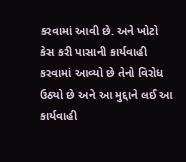કરવામાં આવી છે. અને ખોટો કેસ કરી પાસાની કાર્યવાહી કરવામાં આવ્યો છે તેનો વિરોધ ઉઠ્યો છે અને આ મુદ્દાને લઈ આ કાર્યવાહી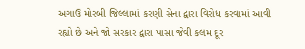અગાઉ મોરબી જિલ્લામાં કરણી સેના દ્વારા વિરોધ કરવામાં આવી રહ્યો છે અને જો સરકાર દ્વારા પાસા જેવી કલમ દૂર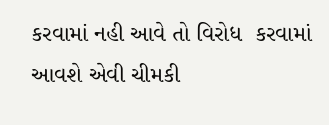કરવામાં નહી આવે તો વિરોધ  કરવામાં આવશે એવી ચીમકી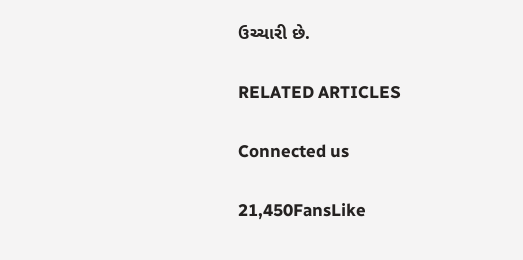ઉચ્ચારી છે.

RELATED ARTICLES

Connected us

21,450FansLike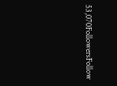53,070FollowersFollow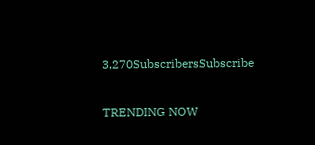3,270SubscribersSubscribe

TRENDING NOW